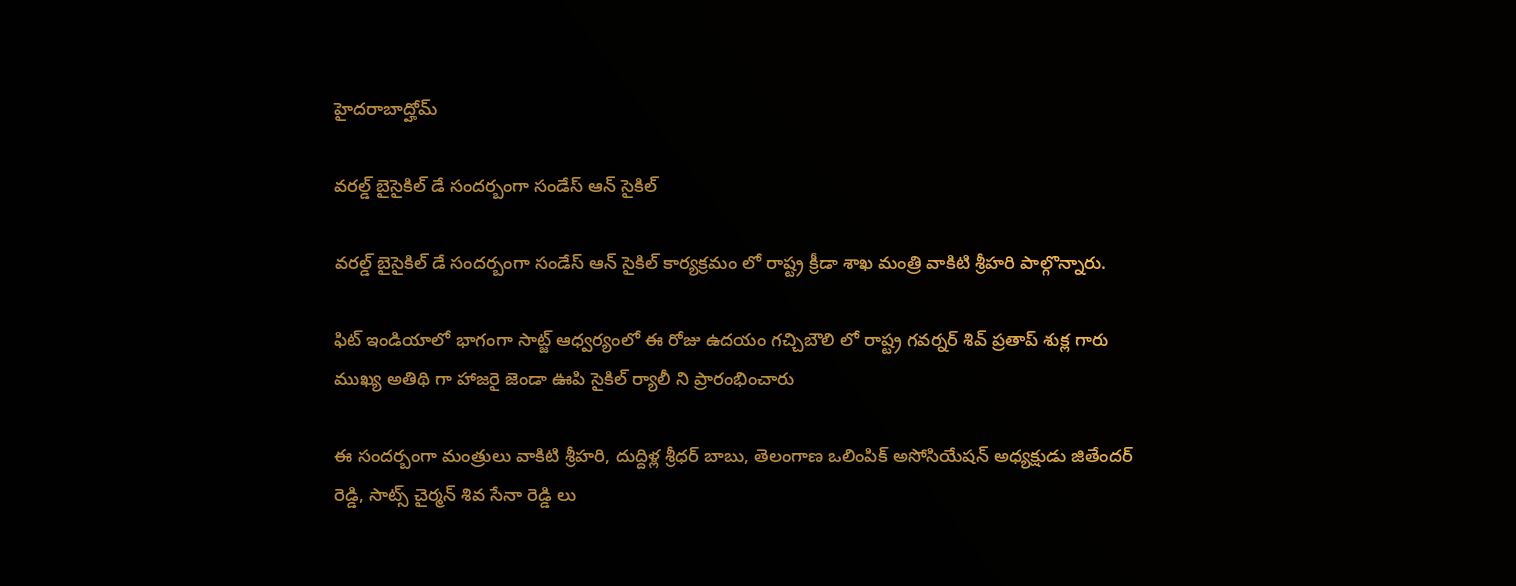హైదరాబాద్హోమ్

వరల్డ్ బైసైకిల్ డే సందర్బంగా సండేస్ ఆన్ సైకిల్

వరల్డ్ బైసైకిల్ డే సందర్బంగా సండేస్ ఆన్ సైకిల్ కార్యక్రమం లో రాష్ట్ర క్రీడా శాఖ మంత్రి వాకిటి శ్రీహరి పాల్గొన్నారు.

ఫిట్ ఇండియాలో భాగంగా సాట్జ్ ఆధ్వర్యంలో ఈ రోజు ఉదయం గచ్చిబౌలి లో రాష్ట్ర గవర్నర్ శివ్ ప్రతాప్ శుక్ల గారు ముఖ్య అతిథి గా హాజరై జెండా ఊపి సైకిల్ ర్యాలీ ని ప్రారంభించారు

ఈ సందర్బంగా మంత్రులు వాకిటి శ్రీహరి, దుద్దిళ్ల శ్రీధర్ బాబు, తెలంగాణ ఒలింపిక్ అసోసియేషన్ అధ్యక్షుడు జితేందర్ రెడ్డి, సాట్స్ చైర్మన్ శివ సేనా రెడ్డి లు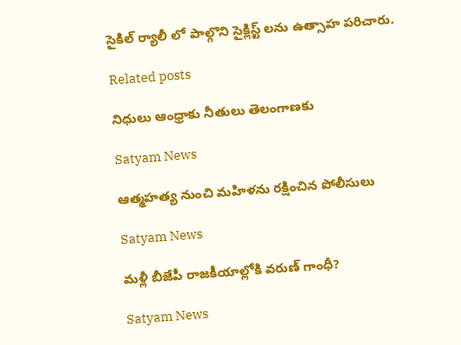సైకిల్ ర్యాలీ లో పాల్గొని సైక్లిస్ట్ లను ఉత్సాహ పరిచారు.

Related posts

నిధులు ఆంధ్రాకు నీతులు తెలంగాణకు

Satyam News

ఆత్మహత్య నుంచి మహిళను రక్షించిన పోలీసులు

Satyam News

మళ్లీ బీజేపీ రాజకీయాల్లోకి వరుణ్ గాంధీ?

Satyam News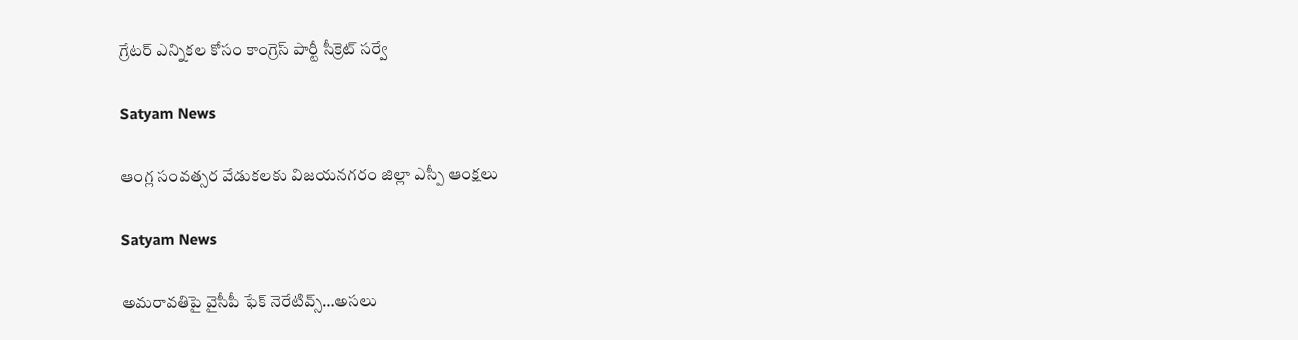గ్రేటర్ ఎన్నికల కోసం కాంగ్రెస్ పార్టీ సీక్రెట్ సర్వే

Satyam News

ఆంగ్ల‌ సంవత్సర వేడుకలకు విజ‌య‌న‌గ‌రం జిల్లా ఎస్పీ ఆంక్ష‌లు

Satyam News

అమరావతిపై వైసీపీ ఫేక్ నెరేటివ్స్…అసలు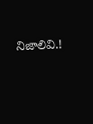నిజాలివి.!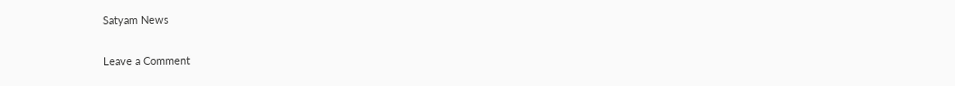Satyam News

Leave a Comment